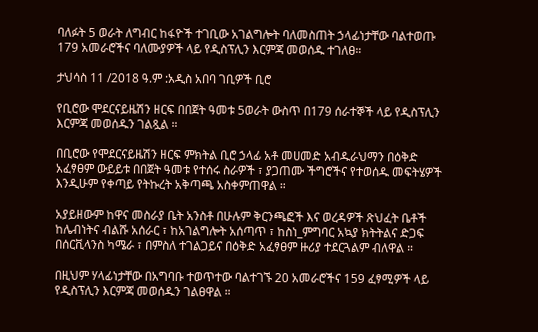ባለፉት 5 ወራት ለግብር ከፋዮች ተገቢው አገልግሎት ባለመስጠት ኃላፊነታቸው ባልተወጡ 179 አመራሮችና ባለሙያዎች ላይ የዲስፕሊን እርምጃ መወሰዱ ተገለፀ።

ታህሳስ 11 /2018 ዓ.ም :አዲስ አበባ ገቢዎች ቢሮ

የቢሮው ሞደርናይዜሽን ዘርፍ በበጀት ዓመቱ 5ወራት ውስጥ በ179 ሰራተኞች ላይ የዲስፕሊን እርምጃ መወሰዱን ገልጿል ።

በቢሮው የሞደርናይዜሽን ዘርፍ ምክትል ቢሮ ኃላፊ አቶ መሀመድ አብዱራህማን በዕቅድ አፈፃፀም ውይይቱ በበጀት ዓመቱ የተሰሩ ስራዎች ፣ ያጋጠሙ ችግሮችና የተወሰዱ መፍትሄዎች እንዲሁም የቀጣይ የትኩረት አቅጣጫ አስቀምጠዋል ።

አያይዘውም ከዋና መስራያ ቤት አንስቶ በሁሉም ቅርንጫፎች እና ወረዳዎች ጽህፈት ቤቶች ከሌብነትና ብልሹ አሰራር ፣ ከአገልግሎት አሰጣጥ ፣ ከስነ_ምግባር አኳያ ክትትልና ድጋፍ በሰርቪላንስ ካሜራ ፣ በምስለ ተገልጋይና በዕቅድ አፈፃፀም ዙሪያ ተደርጓልም ብለዋል ።

በዚህም ሃላፊነታቸው በአግባቡ ተወጥተው ባልተገኙ 20 አመራሮችና 159 ፈፃሚዎች ላይ የዲስፕሊን እርምጃ መወሰዱን ገልፀዋል ።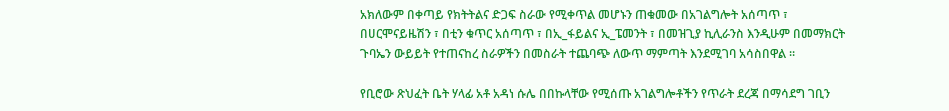አክለውም በቀጣይ የክትትልና ድጋፍ ስራው የሚቀጥል መሆኑን ጠቁመው በአገልግሎት አሰጣጥ ፣ በሀርሞናይዜሽን ፣ በቲን ቁጥር አሰጣጥ ፣ በኢ_ፋይልና ኢ_ፔመንት ፣ በመዝጊያ ኪሊራንስ እንዲሁም በመማክርት ጉባኤን ውይይት የተጠናከረ ስራዎችን በመስራት ተጨባጭ ለውጥ ማምጣት እንደሚገባ አሳስበዋል ።

የቢሮው ጽህፈት ቤት ሃላፊ አቶ አዳነ ሱሌ በበኩላቸው የሚሰጡ አገልግሎቶችን የጥራት ደረጃ በማሳደግ ገቢን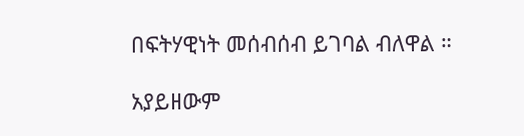በፍትሃዊነት መሰብሰብ ይገባል ብለዋል ።

አያይዘውም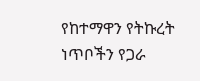የከተማዋን የትኩረት ነጥቦችን የጋራ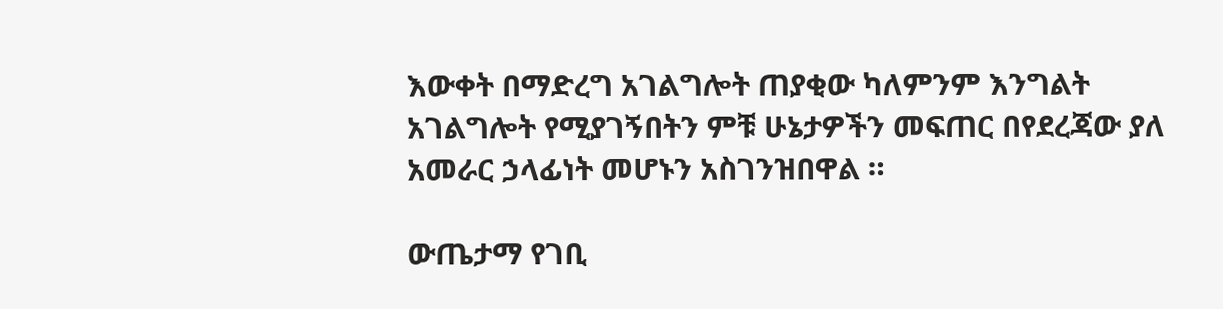እውቀት በማድረግ አገልግሎት ጠያቂው ካለምንም እንግልት አገልግሎት የሚያገኝበትን ምቹ ሁኔታዎችን መፍጠር በየደረጃው ያለ አመራር ኃላፊነት መሆኑን አስገንዝበዋል ።

ውጤታማ የገቢ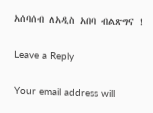አሰባሰብ ለአዲስ አበባ ብልጽግና !

Leave a Reply

Your email address will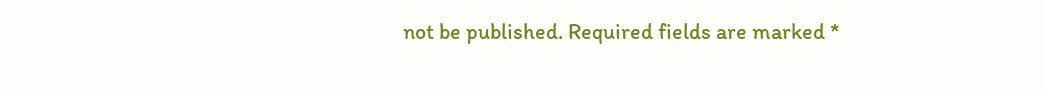not be published. Required fields are marked *